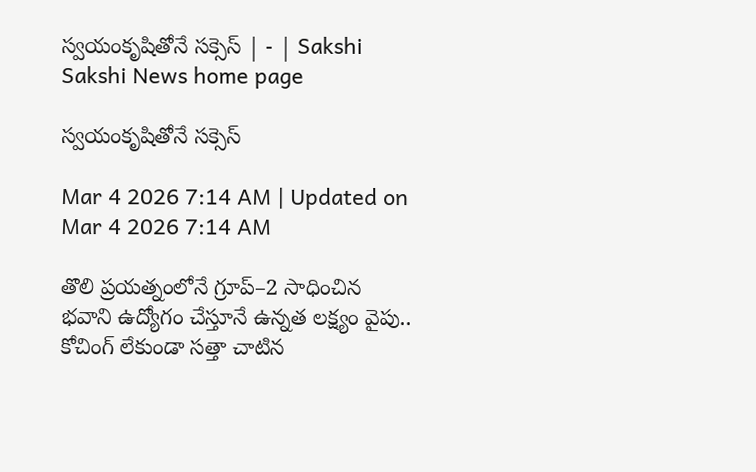స్వయంకృషితోనే సక్సెస్‌ | - | Sakshi
Sakshi News home page

స్వయంకృషితోనే సక్సెస్‌

Mar 4 2026 7:14 AM | Updated on Mar 4 2026 7:14 AM

తొలి ప్రయత్నంలోనే గ్రూప్‌–2 సాధించిన భవాని ఉద్యోగం చేస్తూనే ఉన్నత లక్ష్యం వైపు.. కోచింగ్‌ లేకుండా సత్తా చాటిన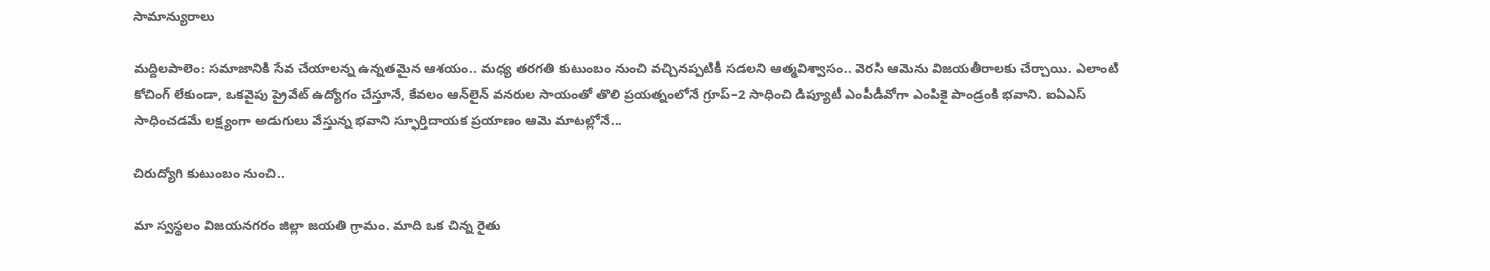సామాన్యురాలు

మద్దిలపాలెం: సమాజానికి సేవ చేయాలన్న ఉన్నతమైన ఆశయం.. మధ్య తరగతి కుటుంబం నుంచి వచ్చినప్పటికీ సడలని ఆత్మవిశ్వాసం.. వెరసి ఆమెను విజయతీరాలకు చేర్చాయి. ఎలాంటి కోచింగ్‌ లేకుండా, ఒకవైపు ప్రైవేట్‌ ఉద్యోగం చేస్తూనే, కేవలం ఆన్‌లైన్‌ వనరుల సాయంతో తొలి ప్రయత్నంలోనే గ్రూప్‌–2 సాధించి డిప్యూటీ ఎంపీడీవోగా ఎంపికై పాండ్రంకి భవాని. ఐఏఎస్‌ సాధించడమే లక్ష్యంగా అడుగులు వేస్తున్న భవాని స్ఫూర్తిదాయక ప్రయాణం ఆమె మాటల్లోనే...

చిరుద్యోగి కుటుంబం నుంచి..

మా స్వస్థలం విజయనగరం జిల్లా జయతి గ్రామం. మాది ఒక చిన్న రైతు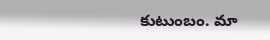కుటుంబం. మా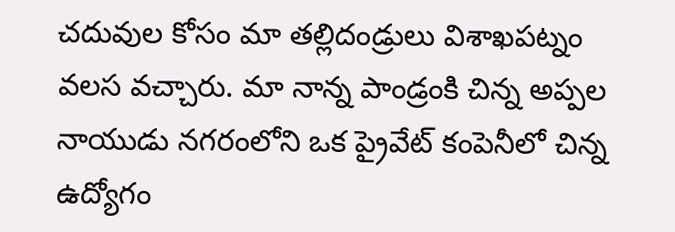చదువుల కోసం మా తల్లిదండ్రులు విశాఖపట్నం వలస వచ్చారు. మా నాన్న పాండ్రంకి చిన్న అప్పల నాయుడు నగరంలోని ఒక ప్రైవేట్‌ కంపెనీలో చిన్న ఉద్యోగం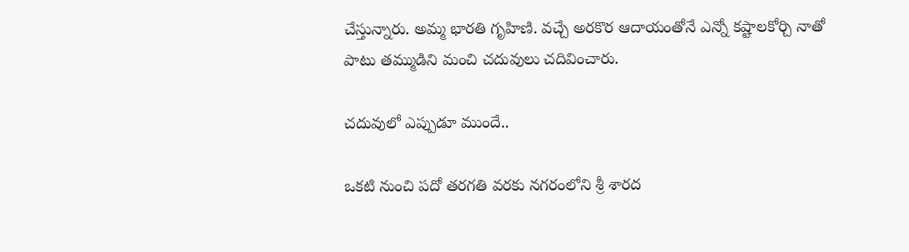చేస్తున్నారు. అమ్మ భారతి గృహిణి. వచ్చే అరకొర ఆదాయంతోనే ఎన్నో కష్టాలకోర్చి నాతో పాటు తమ్ముడిని మంచి చదువులు చదివించారు.

చదువులో ఎప్పుడూ ముందే..

ఒకటి నుంచి పదో తరగతి వరకు నగరంలోని శ్రీ శారద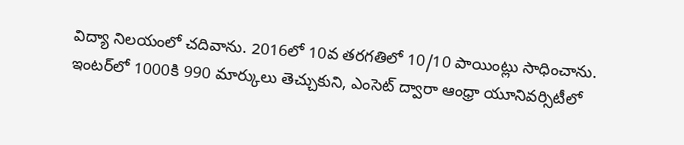విద్యా నిలయంలో చదివాను. 2016లో 10వ తరగతిలో 10/10 పాయింట్లు సాధించాను. ఇంటర్‌లో 1000కి 990 మార్కులు తెచ్చుకుని, ఎంసెట్‌ ద్వారా ఆంధ్రా యూనివర్సిటీలో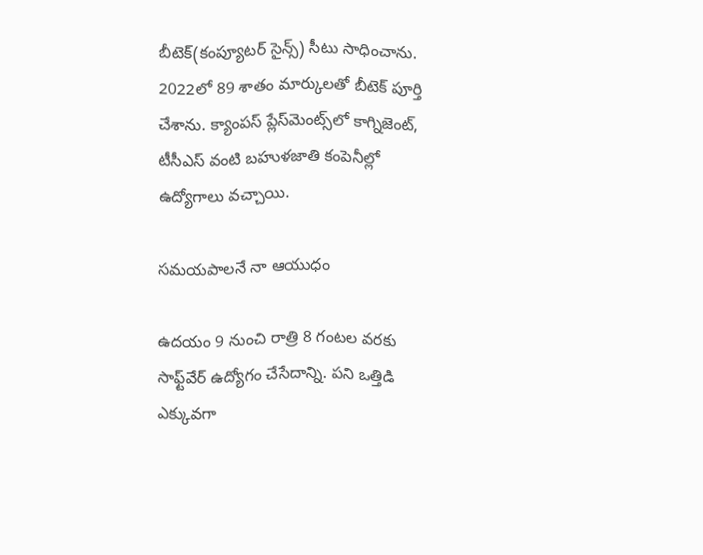బీటెక్‌(కంప్యూటర్‌ సైన్స్‌) సీటు సాధించాను. 2022లో 89 శాతం మార్కులతో బీటెక్‌ పూర్తి చేశాను. క్యాంపస్‌ ప్లేస్‌మెంట్స్‌లో కాగ్నిజెంట్‌, టీసీఎస్‌ వంటి బహుళజాతి కంపెనీల్లో ఉద్యోగాలు వచ్చాయి.

సమయపాలనే నా ఆయుధం

ఉదయం 9 నుంచి రాత్రి 8 గంటల వరకు సాఫ్ట్‌వేర్‌ ఉద్యోగం చేసేదాన్ని. పని ఒత్తిడి ఎక్కువగా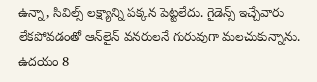ఉన్నా, సివిల్స్‌ లక్ష్యాన్ని పక్కన పెట్టలేదు. గైడెన్స్‌ ఇచ్చేవారు లేకపోవడంతో ఆన్‌లైన్‌ వనరులనే గురువుగా మలచుకున్నాను. ఉదయం 8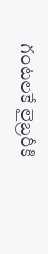గంటలకే లైబ్రరీకి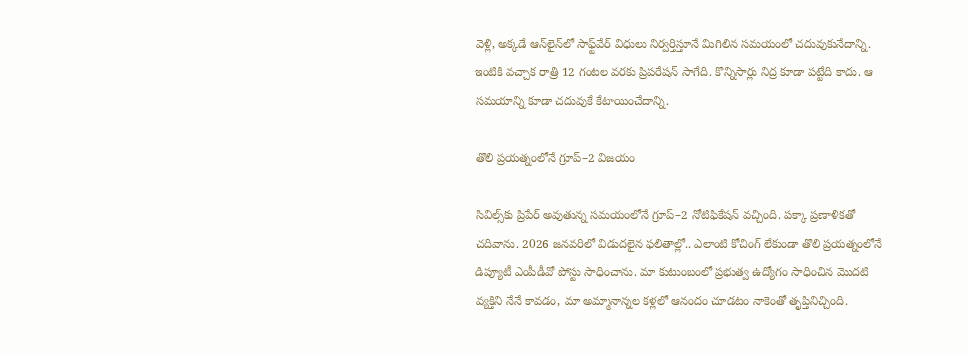వెళ్లి, అక్కడే ఆన్‌లైన్‌లో సాఫ్ట్‌వేర్‌ విధులు నిర్వర్తిస్తూనే మిగిలిన సమయంలో చదువుకునేదాన్ని. ఇంటికి వచ్చాక రాత్రి 12 గంటల వరకు ప్రిపరేషన్‌ సాగేది. కొన్నిసార్లు నిద్ర కూడా పట్టేది కాదు. ఆ సమయాన్ని కూడా చదువుకే కేటాయించేదాన్ని.

తొలి ప్రయత్నంలోనే గ్రూప్‌–2 విజయం

సివిల్స్‌కు ప్రిపేర్‌ అవుతున్న సమయంలోనే గ్రూప్‌–2 నోటిఫికేషన్‌ వచ్చింది. పక్కా ప్రణాళికతో చదివాను. 2026 జనవరిలో విడుదలైన ఫలితాల్లో.. ఎలాంటి కోచింగ్‌ లేకుండా తొలి ప్రయత్నంలోనే డిప్యూటీ ఎంపీడీవో పోస్టు సాధించాను. మా కుటుంబంలో ప్రభుత్వ ఉద్యోగం సాధించిన మొదటి వ్యక్తిని నేనే కావడం, మా అమ్మానాన్నల కళ్లలో ఆనందం చూడటం నాకెంతో తృప్తినిచ్చింది.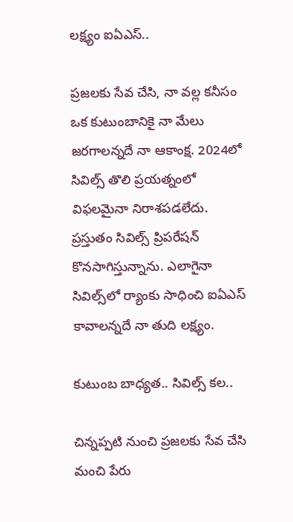లక్ష్యం ఐఏఎస్‌..

ప్రజలకు సేవ చేసి, నా వల్ల కనీసం ఒక కుటుంబానికై నా మేలు జరగాలన్నదే నా ఆకాంక్ష. 2024లో సివిల్స్‌ తొలి ప్రయత్నంలో విఫలమైనా నిరాశపడలేదు. ప్రస్తుతం సివిల్స్‌ ప్రిపరేషన్‌ కొనసాగిస్తున్నాను. ఎలాగైనా సివిల్స్‌లో ర్యాంకు సాధించి ఐఏఎస్‌ కావాలన్నదే నా తుది లక్ష్యం.

కుటుంబ బాధ్యత.. సివిల్స్‌ కల..

చిన్నప్పటి నుంచి ప్రజలకు సేవ చేసి మంచి పేరు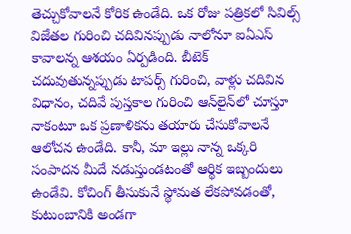తెచ్చుకోవాలనే కోరిక ఉండేది. ఒక రోజు పత్రికలో సివిల్స్‌ విజేతల గురించి చదివినప్పుడు నాలోనూ ఐఏఎస్‌ కావాలన్న ఆశయం ఏర్పడింది. బీటెక్‌ చదువుతున్నప్పుడు టాపర్స్‌ గురించి, వాళ్లు చదివిన విధానం, చదివే పుస్తకాల గురించి ఆన్‌లైన్‌లో చూస్తూ నాకంటూ ఒక ప్రణాళికను తయారు చేసుకోవాలనే ఆలోచన ఉండేది. కానీ, మా ఇల్లు నాన్న ఒక్కరి సంపాదన మీదే నడుస్తుండటంతో ఆర్థిక ఇబ్బందులు ఉండేవి. కోచింగ్‌ తీసుకునే స్థోమత లేకపోవడంతో, కుటుంబానికి అండగా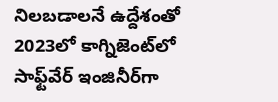నిలబడాలనే ఉద్దేశంతో 2023లో కాగ్నిజెంట్‌లో సాఫ్ట్‌వేర్‌ ఇంజినీర్‌గా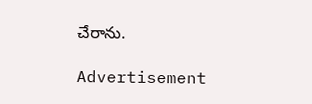చేరాను.

Advertisement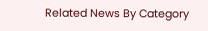Related News By Category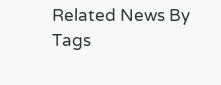Related News By Tags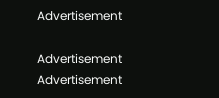Advertisement

Advertisement
Advertisement